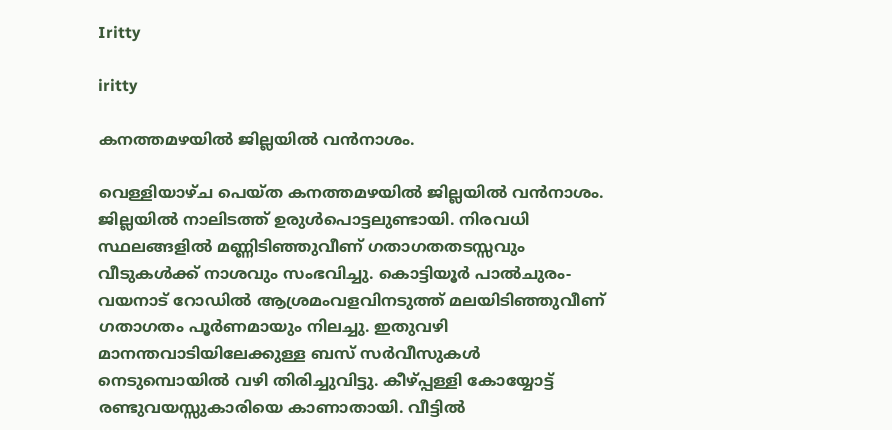Iritty

iritty

കനത്തമഴയില്‍ ജില്ലയില്‍ വന്‍നാശം.

വെള്ളിയാഴ്ച പെയ്ത കനത്തമഴയില്‍ ജില്ലയില്‍ വന്‍നാശം. ജില്ലയില്‍ നാലിടത്ത് ഉരുള്‍പൊട്ടലുണ്ടായി. നിരവധി സ്ഥലങ്ങളില്‍ മണ്ണിടിഞ്ഞുവീണ് ഗതാഗതതടസ്സവും വീടുകള്‍ക്ക് നാശവും സംഭവിച്ചു. കൊട്ടിയൂര്‍ പാല്‍ചുരം- വയനാട് റോഡില്‍ ആശ്രമംവളവിനടുത്ത് മലയിടിഞ്ഞുവീണ് ഗതാഗതം പൂര്‍ണമായും നിലച്ചു. ഇതുവഴി മാനന്തവാടിയിലേക്കുള്ള ബസ് സര്‍വീസുകള്‍ നെടുമ്പൊയില്‍ വഴി തിരിച്ചുവിട്ടു. കീഴ്പ്പള്ളി കോയ്യോട്ട് രണ്ടുവയസ്സുകാരിയെ കാണാതായി. വീട്ടില്‍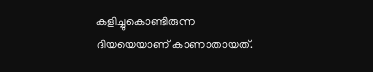കളിച്ചുകൊണ്ടിരുന്ന ദിയയെയാണ് കാണാതായത്.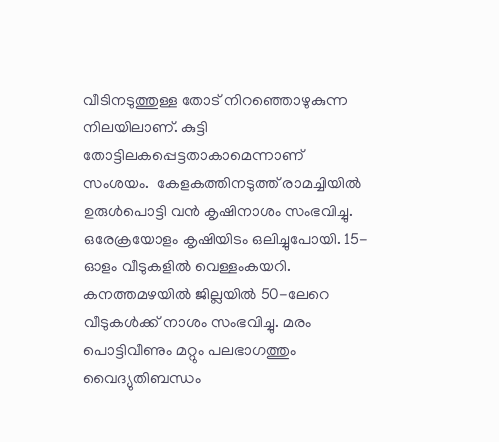വീടിനടുത്തുള്ള തോട് നിറഞ്ഞൊഴുകുന്ന നിലയിലാണ്. കുട്ടി തോട്ടിലകപ്പെട്ടതാകാമെന്നാണ് സംശയം.  കേളകത്തിനടുത്ത് രാമച്ചിയില്‍ ഉരുള്‍പൊട്ടി വന്‍ കൃഷിനാശം സംഭവിച്ചു. ഒരേക്രയോളം കൃഷിയിടം ഒലിച്ചുപോയി. 15-ഓളം വീടുകളില്‍ വെള്ളംകയറി.  കനത്തമഴയില്‍ ജില്ലയില്‍ 50-ലേറെ വീടുകള്‍ക്ക് നാശം സംഭവിച്ചു. മരം പൊട്ടിവീണും മറ്റും പലഭാഗത്തും വൈദ്യുതിബന്ധം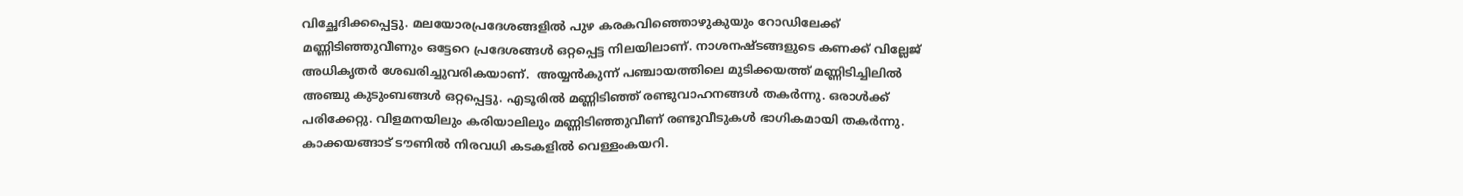വിച്ഛേദിക്കപ്പെട്ടു. മലയോരപ്രദേശങ്ങളില്‍ പുഴ കരകവിഞ്ഞൊഴുകുയും റോഡിലേക്ക് മണ്ണിടിഞ്ഞുവീണും ഒട്ടേറെ പ്രദേശങ്ങള്‍ ഒറ്റപ്പെട്ട നിലയിലാണ്. നാശനഷ്ടങ്ങളുടെ കണക്ക് വില്ലേജ് അധികൃതര്‍ ശേഖരിച്ചുവരികയാണ്.  അയ്യന്‍കുന്ന് പഞ്ചായത്തിലെ മുടിക്കയത്ത് മണ്ണിടിച്ചിലില്‍ അഞ്ചു കുടുംബങ്ങള്‍ ഒറ്റപ്പെട്ടു. എടൂരില്‍ മണ്ണിടിഞ്ഞ് രണ്ടുവാഹനങ്ങള്‍ തകര്‍ന്നു. ഒരാള്‍ക്ക് പരിക്കേറ്റു. വിളമനയിലും കരിയാലിലും മണ്ണിടിഞ്ഞുവീണ് രണ്ടുവീടുകള്‍ ഭാഗികമായി തകര്‍ന്നു. കാക്കയങ്ങാട് ടൗണില്‍ നിരവധി കടകളില്‍ വെള്ളംകയറി.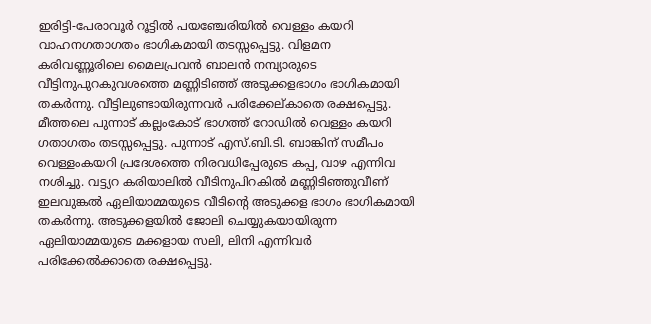ഇരിട്ടി-പേരാവൂര്‍ റൂട്ടില്‍ പയഞ്ചേരിയില്‍ വെള്ളം കയറി വാഹനഗതാഗതം ഭാഗികമായി തടസ്സപ്പെട്ടു. വിളമന കരിവണ്ണൂരിലെ മൈലപ്രവന്‍ ബാലന്‍ നമ്പ്യാരുടെ വീട്ടിനുപുറകുവശത്തെ മണ്ണിടിഞ്ഞ് അടുക്കളഭാഗം ഭാഗികമായി തകര്‍ന്നു. വീട്ടിലുണ്ടായിരുന്നവര്‍ പരിക്കേല്കാതെ രക്ഷപ്പെട്ടു. മീത്തലെ പുന്നാട് കല്ലംകോട് ഭാഗത്ത് റോഡില്‍ വെള്ളം കയറി ഗതാഗതം തടസ്സപ്പെട്ടു. പുന്നാട് എസ്.ബി.ടി. ബാങ്കിന് സമീപം വെള്ളംകയറി പ്രദേശത്തെ നിരവധിപ്പേരുടെ കപ്പ, വാഴ എന്നിവ നശിച്ചു. വട്ട്യറ കരിയാലില്‍ വീടിനുപിറകില്‍ മണ്ണിടിഞ്ഞുവീണ് ഇലവുങ്കല്‍ ഏലിയാമ്മയുടെ വീടിന്റെ അടുക്കള ഭാഗം ഭാഗികമായി തകര്‍ന്നു. അടുക്കളയില്‍ ജോലി ചെയ്യുകയായിരുന്ന ഏലിയാമ്മയുടെ മക്കളായ സലി, ലിനി എന്നിവര്‍ പരിക്കേല്‍ക്കാതെ രക്ഷപ്പെട്ടു.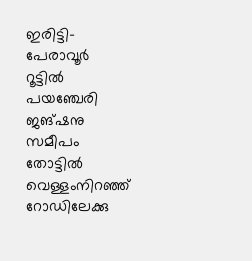ഇരിട്ടി-പേരാവൂര്‍ റൂട്ടില്‍ പയഞ്ചേരി ജങ്ഷനു സമീപം തോട്ടില്‍ വെള്ളംനിറഞ്ഞ് റോഡിലേക്കു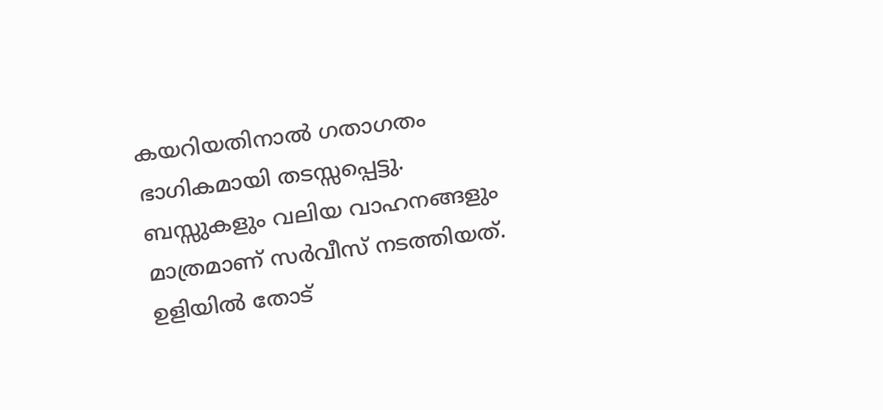കയറിയതിനാല്‍ ഗതാഗതം ഭാഗികമായി തടസ്സപ്പെട്ടു. ബസ്സുകളും വലിയ വാഹനങ്ങളും മാത്രമാണ് സര്‍വീസ് നടത്തിയത്. ഉളിയില്‍ തോട്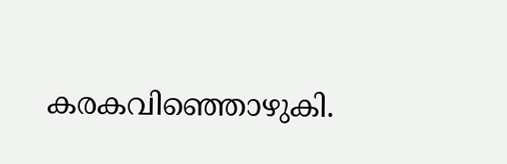കരകവിഞ്ഞൊഴുകി.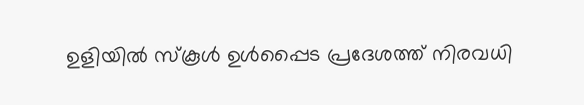ഉളിയില്‍ സ്‌കൂള്‍ ഉള്‍പ്പൈട പ്രദേശത്ത് നിരവധി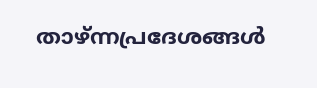താഴ്ന്നപ്രദേശങ്ങള്‍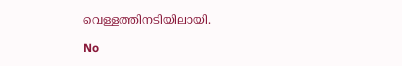വെള്ളത്തിനടിയിലായി.

No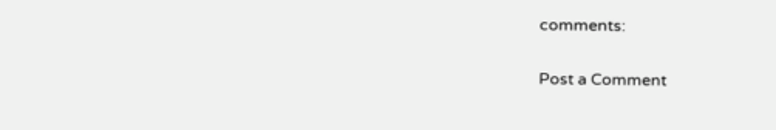comments:

Post a Comment